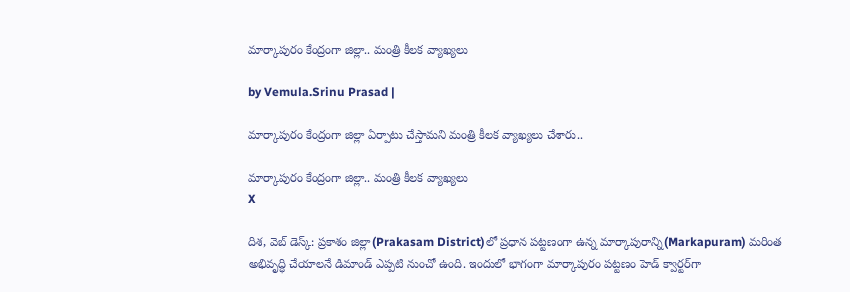మార్కాపురం కేంద్రంగా జిల్లా.. మంత్రి కీలక వ్యాఖ్యలు

by Vemula.Srinu Prasad |

మార్కాపురం కేంద్రంగా జిల్లా ఏర్పాటు చేస్తామని మంత్రి కీలక వ్యాఖ్యలు చేశారు..

మార్కాపురం కేంద్రంగా జిల్లా.. మంత్రి కీలక వ్యాఖ్యలు
X

దిశ, వెబ్ డెస్క్: ప్రకాశం జిల్లా(Prakasam District)లో ప్రధాన పట్టణంగా ఉన్న మార్కాపురాన్ని(Markapuram) మరింత అభివృద్ధి చేయాలనే డిమాండ్ ఎప్పటి నుంచో ఉంది. ఇందులో భాగంగా మార్కాపురం పట్టణం హెడ్ క్వార్టర్‌గా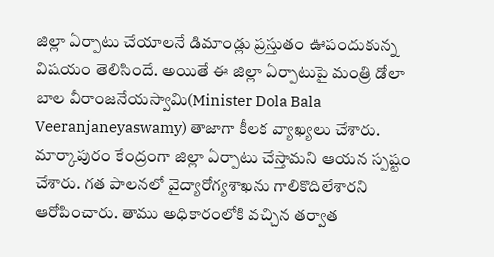జిల్లా ఏర్పాటు చేయాలనే డిమాండ్లు ప్రస్తుతం ఊపందుకున్న విషయం తెలిసిందే. అయితే ఈ జిల్లా ఏర్పాటుపై మంత్రి డోలా బాల వీరాంజనేయస్వామి(Minister Dola Bala Veeranjaneyaswamy) తాజాగా కీలక వ్యాఖ్యలు చేశారు. మార్కాపురం కేంద్రంగా జిల్లా ఏర్పాటు చేస్తామని ఆయన స్పష్టం చేశారు. గత పాలనలో వైద్యారోగ్యశాఖను గాలికొదిలేశారని ఆరోపించారు. తాము అధికారంలోకి వచ్చిన తర్వాత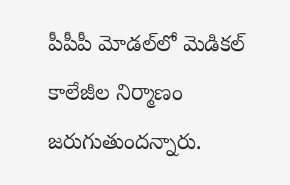పీపీపీ మోడల్‌లో మెడికల్ కాలేజీల నిర్మాణం జరుగుతుందన్నారు.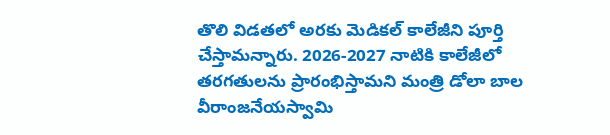తొలి విడతలో అరకు మెడికల్ కాలేజీని పూర్తి చేస్తామన్నారు. 2026-2027 నాటికి కాలేజీలో తరగతులను ప్రారంభిస్తామని మంత్రి డోలా బాల వీరాంజనేయస్వామి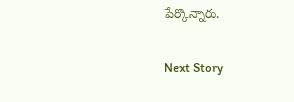పేర్కొన్నారు.

Next Story